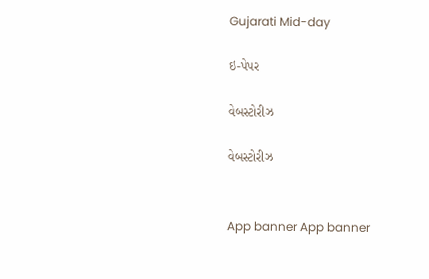Gujarati Mid-day

ઇ-પેપર

વેબસ્ટોરીઝ

વેબસ્ટોરીઝ


App banner App banner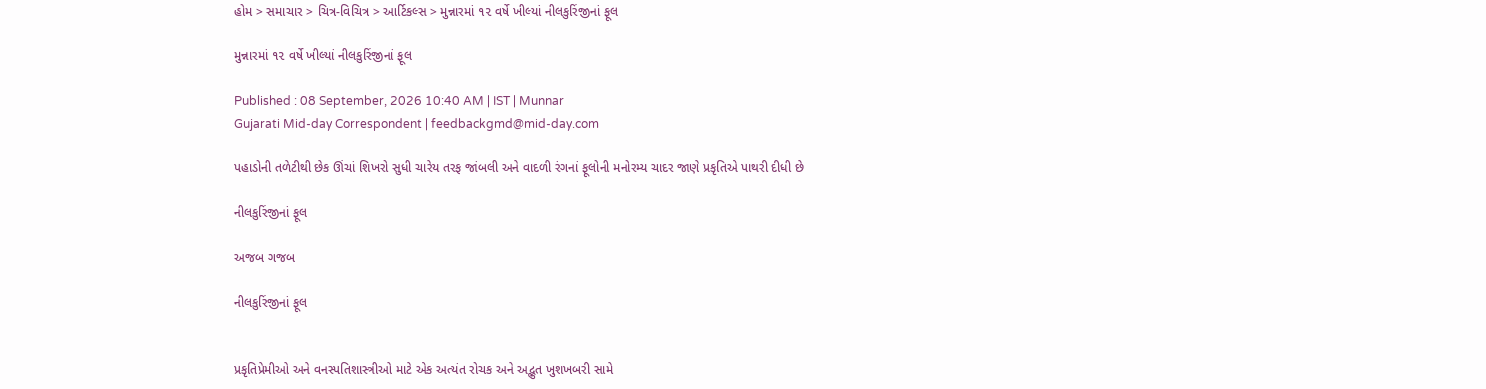હોમ > સમાચાર > ચિત્ર-વિચિત્ર > આર્ટિકલ્સ > મુન્નારમાં ૧૨ વર્ષે ખીલ્યાં નીલકુરિંજીનાં ફૂલ

મુન્નારમાં ૧૨ વર્ષે ખીલ્યાં નીલકુરિંજીનાં ફૂલ

Published : 08 September, 2026 10:40 AM | IST | Munnar
Gujarati Mid-day Correspondent | feedbackgmd@mid-day.com

પહાડોની તળેટીથી છેક ઊંચાં શિખરો સુધી ચારેય તરફ જાંબલી અને વાદળી રંગનાં ફૂલોની મનોરમ્ય ચાદર જાણે પ્રકૃતિએ પાથરી દીધી છે

નીલકુરિંજીનાં ફૂલ

અજબ ગજબ

નીલકુરિંજીનાં ફૂલ


પ્રકૃતિપ્રેમીઓ અને વનસ્પતિશાસ્ત્રીઓ માટે એક અત્યંત રોચક અને અદ્ભુત ખુશખબરી સામે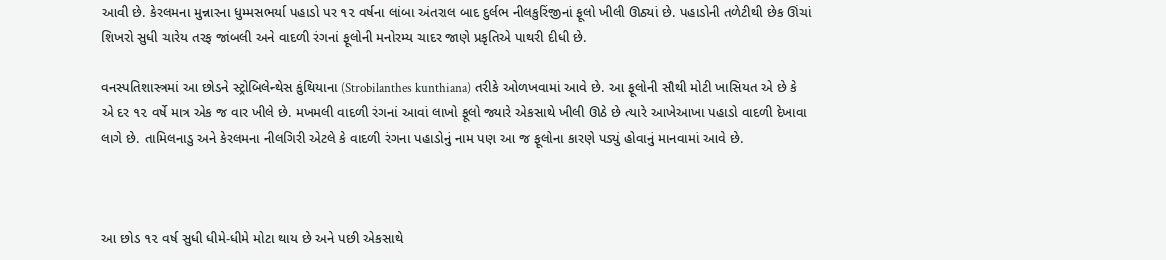આવી છે. કેરલમના મુન્નારના ધુમ્મસભર્યા પહાડો પર ૧૨ વર્ષના લાંબા અંતરાલ બાદ દુર્લભ નીલકુરિંજીનાં ફૂલો ખીલી ઊઠ્યાં છે. પહાડોની તળેટીથી છેક ઊંચાં શિખરો સુધી ચારેય તરફ જાંબલી અને વાદળી રંગનાં ફૂલોની મનોરમ્ય ચાદર જાણે પ્રકૃતિએ પાથરી દીધી છે.

વનસ્પતિશાસ્ત્રમાં આ છોડને સ્ટ્રોબિલેન્થેસ કુંથિયાના (Strobilanthes kunthiana) તરીકે ઓળખવામાં આવે છે. આ ફૂલોની સૌથી મોટી ખાસિયત એ છે કે એ દર ૧૨ વર્ષે માત્ર એક જ વાર ખીલે છે. મખમલી વાદળી રંગનાં આવાં લાખો ફૂલો જ્યારે એકસાથે ખીલી ઊઠે છે ત્યારે આખેઆખા પહાડો વાદળી દેખાવા લાગે છે. તામિલનાડુ અને કેરલમના નીલગિરી એટલે કે વાદળી રંગના પહાડોનું નામ પણ આ જ ફૂલોના કારણે પડ્યું હોવાનું માનવામાં આવે છે.



આ છોડ ૧૨ વર્ષ સુધી ધીમે-ધીમે મોટા થાય છે અને પછી એકસાથે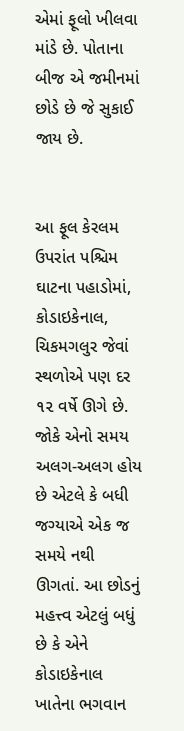એમાં ફૂલો ખીલવા માંડે છે. પોતાના બીજ એ જમીનમાં છોડે છે જે સુકાઈ જાય છે.


આ ફૂલ કેરલમ ઉપરાંત પશ્ચિમ ઘાટના પહાડોમાં, કોડાઇકેનાલ, ચિકમગલુર જેવાં સ્થળોએ પણ દર ૧૨ વર્ષે ઊગે છે. જોકે એનો સમય અલગ-અલગ હોય છે એટલે કે બધી જગ્યાએ એક જ સમયે નથી ઊગતાં. આ છોડનું મહત્ત્વ એટલું બધું છે કે એને કોડાઇકેનાલ ખાતેના ભગવાન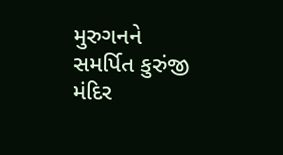મુરુગનને સમર્પિત કુરુંજી મંદિર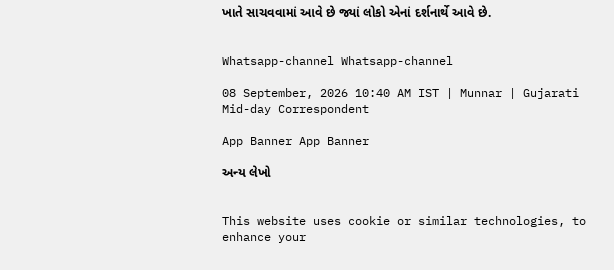ખાતે સાચવવામાં આવે છે જ્યાં લોકો એનાં દર્શનાર્થે આવે છે.


Whatsapp-channel Whatsapp-channel

08 September, 2026 10:40 AM IST | Munnar | Gujarati Mid-day Correspondent

App Banner App Banner

અન્ય લેખો


This website uses cookie or similar technologies, to enhance your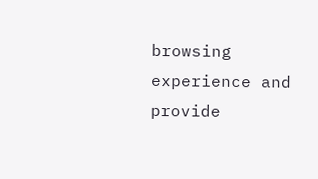browsing experience and provide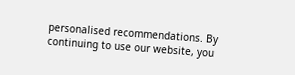personalised recommendations. By continuing to use our website, you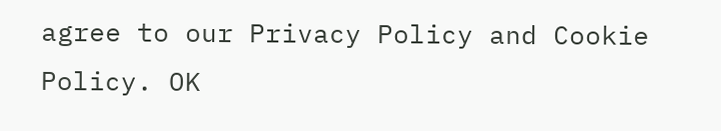agree to our Privacy Policy and Cookie Policy. OK